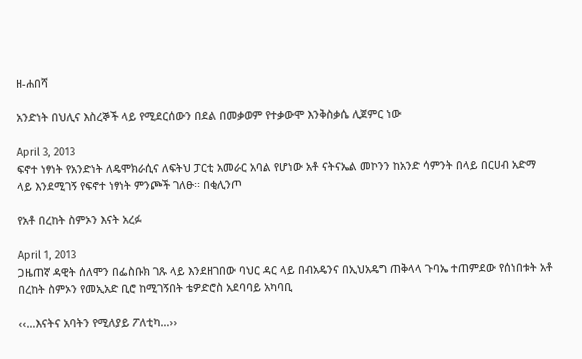ዘ-ሐበሻ

አንድነት በህሊና እስረኞች ላይ የሚደርሰውን በደል በመቃወም የተቃውሞ እንቅስቃሴ ሊጀምር ነው

April 3, 2013
ፍኖተ ነፃነት የአንድነት ለዴሞክራሲና ለፍትህ ፓርቲ አመራር አባል የሆነው አቶ ናትናኤል መኮንን ከአንድ ሳምንት በላይ በርሀብ አድማ ላይ እንደሚገኝ የፍኖተ ነፃነት ምንጮች ገለፁ፡፡ በቂሊንጦ

የአቶ በረከት ስምኦን እናት አረፉ

April 1, 2013
ጋዜጠኛ ዳዊት ሰለሞን በፌስቡክ ገጹ ላይ እንደዘገበው ባህር ዳር ላይ በብአዴንና በኢህአዴግ ጠቅላላ ጉባኤ ተጠምደው የሰነበቱት አቶ በረከት ስምኦን የመኢአድ ቢሮ ከሚገኝበት ቴዎድሮስ አደባባይ አካባቢ

‹‹…እናትና አባትን የሚለያይ ፖለቲካ…››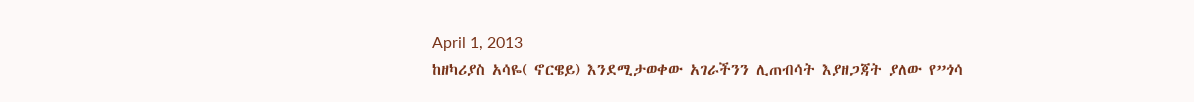April 1, 2013
ከዘካሪያስ አሳዬ( ኖርዌይ) እንደሚታወቀው አገራችንን ሊጠብሳት እያዘጋጃት ያለው የ”ጎሳ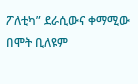ፖለቲካ” ደራሲውና ቀማሚው በሞት ቢለዩም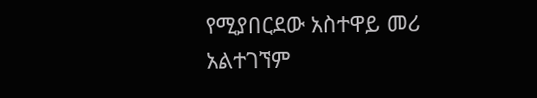የሚያበርደው አስተዋይ መሪ አልተገኘም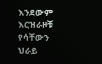እንደውም እርዝራዞቹ የሳቸውን ህራይ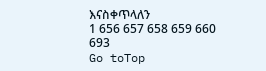እናስቀጥላለን
1 656 657 658 659 660 693
Go toTop